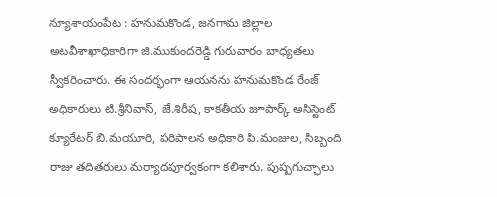న్యూశాయంపేట : హనుమకొండ, జనగామ జిల్లాల అటవీశాఖాధికారిగా జి.ముకుందరెడ్డి గురువారం బాధ్యతలు స్వీకరించారు. ఈ సందర్భంగా ఆయనను హనుమకొండ రేంజ్ అధికారులు టి.శ్రీనివాస్, జే.శిరీష, కాకతీయ జూపార్క్ అసిస్టెంట్ క్యూరేటర్ బి.మయూరి, పరిపాలన అధికారి పి.మంజుల, సిబ్బంది రాజు తదితరులు మర్యాదపూర్వకంగా కలిశారు. పుష్పగుచ్ఛాలు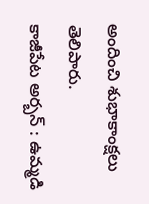అందించి శుభాకాంక్షలు తెలిపారు.
కాజీపేట అర్బన్ : ఉమ్మడి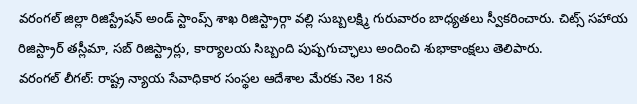వరంగల్ జిల్లా రిజిస్ట్రేషన్ అండ్ స్టాంప్స్ శాఖ రిజిస్ట్రార్గా వల్లి సుబ్బలక్ష్మి గురువారం బాధ్యతలు స్వీకరించారు. చిట్స్ సహాయ రిజిస్ట్రార్ తస్లీమా, సబ్ రిజిస్ట్రార్లు, కార్యాలయ సిబ్బంది పుష్పగుచ్ఛాలు అందించి శుభాకాంక్షలు తెలిపారు.
వరంగల్ లీగల్: రాష్ట్ర న్యాయ సేవాధికార సంస్థల ఆదేశాల మేరకు నెల 18న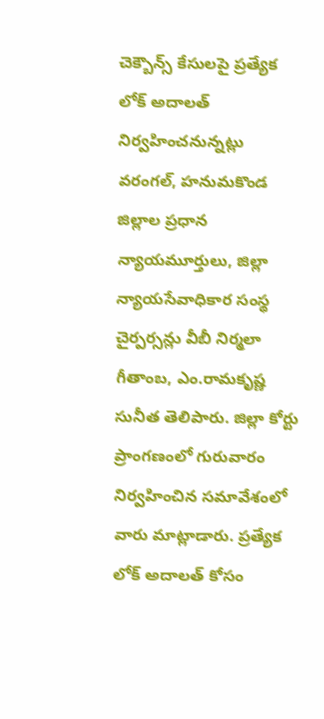చెక్బౌన్స్ కేసులపై ప్రత్యేక లోక్ అదాలత్ నిర్వహించనున్నట్లు వరంగల్, హనుమకొండ జిల్లాల ప్రధాన న్యాయమూర్తులు, జిల్లా న్యాయసేవాధికార సంస్థ చైర్పర్సన్లు వీబీ నిర్మలా గీతాంబ, ఎం.రామకృష్ణ సునీత తెలిపారు. జిల్లా కోర్టు ప్రాంగణంలో గురువారం నిర్వహించిన సమావేశంలో వారు మాట్లాడారు. ప్రత్యేక లోక్ అదాలత్ కోసం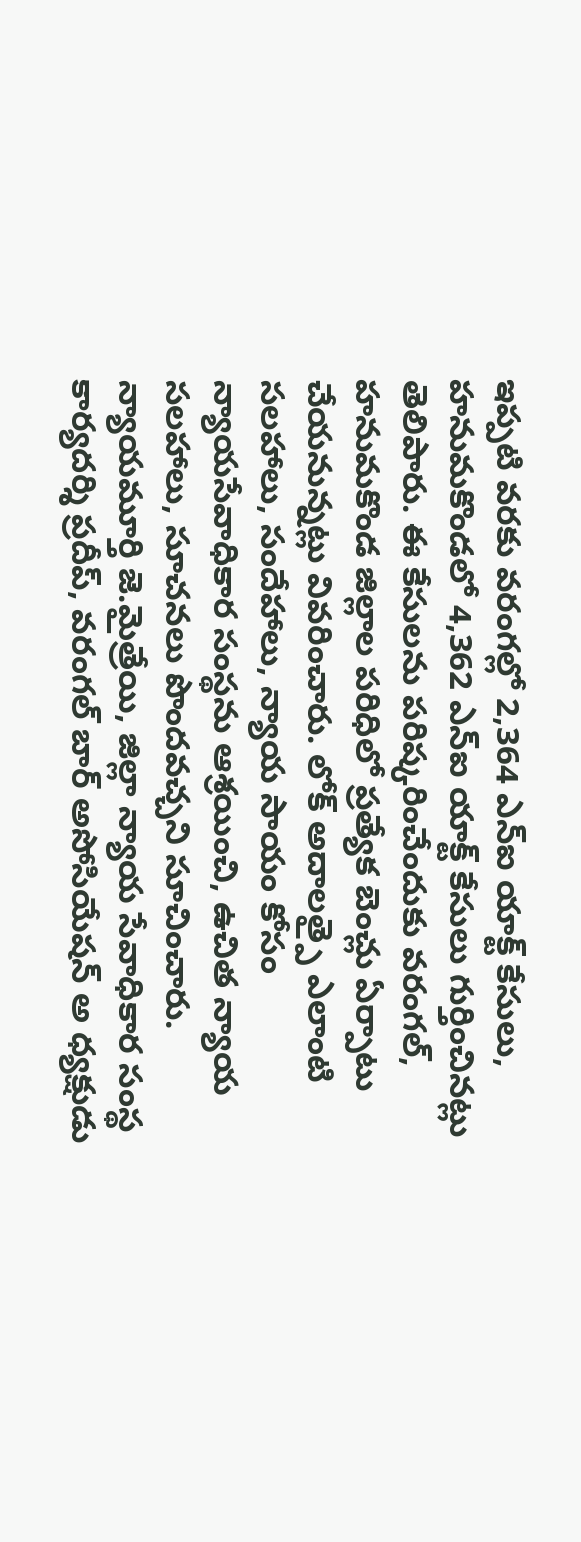ఇప్పటి వరకు వరంగల్లో 2,364 ఎన్ఐ యాక్ట్ కేసులు, హనుమకొండలో 4,362 ఎన్ఐ యాక్ట్ కేసులు గుర్తించినట్లు తెలిపారు. ఈ కేసులను పరిష్కరించేందుకు వరంగల్, హనుమకొండ జిల్లాల పరిధిలో ప్రత్యేక బెంచ్లు ఏర్పాటు చేయనున్నట్లు వివరించారు. లోక్ అదాలత్పై ఎలాంటి సలహాలు, సందేహాలు, న్యాయ సాయం కోసం న్యాయసేవాధికార సంస్థను ఆశ్రయించి, ఉచిత న్యాయ సలహాలు, సూచనలు పొందవచ్చని సూచించారు. న్యాయమూర్తి జె.మైత్రేయి, జిల్లా న్యాయ సేవాధికార సంస్థ కార్యదర్శి ప్రదీప్, వరంగల్ బార్ అసోసియేషన్ అ ధ్యక్షుడు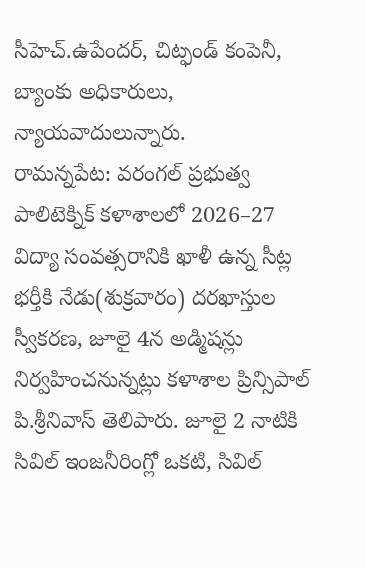సీహెచ్.ఉపేందర్, చిట్ఫండ్ కంపెనీ, బ్యాంకు అధికారులు, న్యాయవాదులున్నారు.
రామన్నపేట: వరంగల్ ప్రభుత్వ పాలిటెక్నిక్ కళాశాలలో 2026–27 విద్యా సంవత్సరానికి ఖాళీ ఉన్న సీట్ల భర్తీకి నేడు(శుక్రవారం) దరఖాస్తుల స్వీకరణ, జూలై 4న అడ్మిషన్లు నిర్వహించనున్నట్లు కళాశాల ప్రిన్సిపాల్ పి.శ్రీనివాస్ తెలిపారు. జూలై 2 నాటికి సివిల్ ఇంజనీరింగ్లో ఒకటి, సివిల్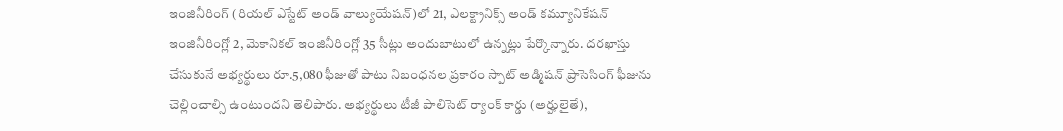ఇంజినీరింగ్ (రియల్ ఎస్టేట్ అండ్ వాల్యుయేషన్)లో 21, ఎలక్ట్రానిక్స్ అండ్ కమ్యూనికేషన్ ఇంజినీరింగ్లో 2, మెకానికల్ ఇంజినీరింగ్లో 35 సీట్లు అందుబాటులో ఉన్నట్లు పేర్కొన్నారు. దరఖాస్తు చేసుకునే అభ్యర్థులు రూ.5,080 ఫీజుతో పాటు నిబంధనల ప్రకారం స్పాట్ అడ్మిషన్ ప్రాసెసింగ్ ఫీజును చెల్లించాల్సి ఉంటుందని తెలిపారు. అభ్యర్థులు టీజీ పాలిసెట్ ర్యాంక్ కార్డు (అర్హులైతే),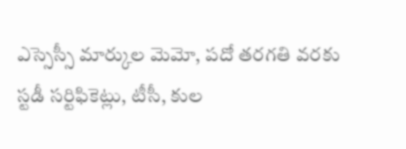ఎస్సెస్సీ మార్కుల మెమో, పదో తరగతి వరకు స్టడీ సర్టిఫికెట్లు, టీసీ, కుల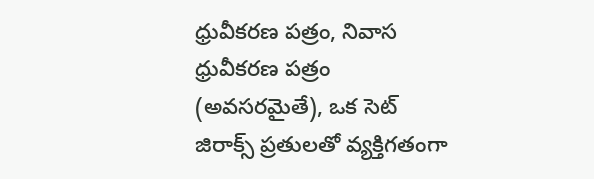ధ్రువీకరణ పత్రం, నివాస ధ్రువీకరణ పత్రం (అవసరమైతే), ఒక సెట్ జిరాక్స్ ప్రతులతో వ్యక్తిగతంగా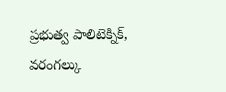ప్రభుత్వ పాలిటెక్నిక్, వరంగల్కు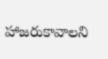హాజరుకావాలని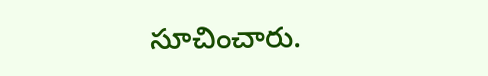సూచించారు.